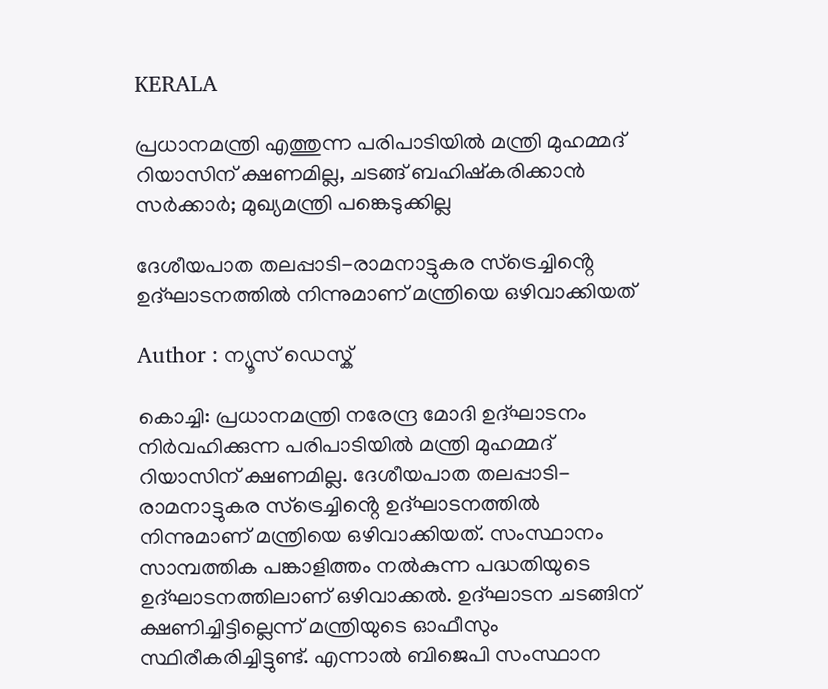KERALA

പ്രധാനമന്ത്രി എത്തുന്ന പരിപാടിയില്‍ മന്ത്രി മുഹമ്മദ് റിയാസിന് ക്ഷണമില്ല, ചടങ്ങ് ബഹിഷ്കരിക്കാൻ സർക്കാർ; മുഖ്യമന്ത്രി പങ്കെടുക്കില്ല

ദേശീയപാത തലപ്പാടി-രാമനാട്ടുകര സ്ട്രെച്ചിൻ്റെ ഉദ്ഘാടനത്തിൽ നിന്നുമാണ് മന്ത്രിയെ ഒഴിവാക്കിയത്

Author : ന്യൂസ് ഡെസ്ക്

കൊച്ചി: പ്രധാനമന്ത്രി നരേന്ദ്ര മോദി ഉദ്ഘാടനം നിർവഹിക്കുന്ന പരിപാടിയിൽ മന്ത്രി മുഹമ്മദ് റിയാസിന് ക്ഷണമില്ല. ദേശീയപാത തലപ്പാടി-രാമനാട്ടുകര സ്ട്രെച്ചിൻ്റെ ഉദ്ഘാടനത്തിൽ നിന്നുമാണ് മന്ത്രിയെ ഒഴിവാക്കിയത്. സംസ്ഥാനം സാമ്പത്തിക പങ്കാളിത്തം നൽകുന്ന പദ്ധതിയുടെ ഉദ്ഘാടനത്തിലാണ് ഒഴിവാക്കൽ. ഉദ്ഘാടന ചടങ്ങിന് ക്ഷണിച്ചിട്ടില്ലെന്ന് മന്ത്രിയുടെ ഓഫീസും സ്ഥിരീകരിച്ചിട്ടുണ്ട്. എന്നാൽ ബിജെപി സംസ്ഥാന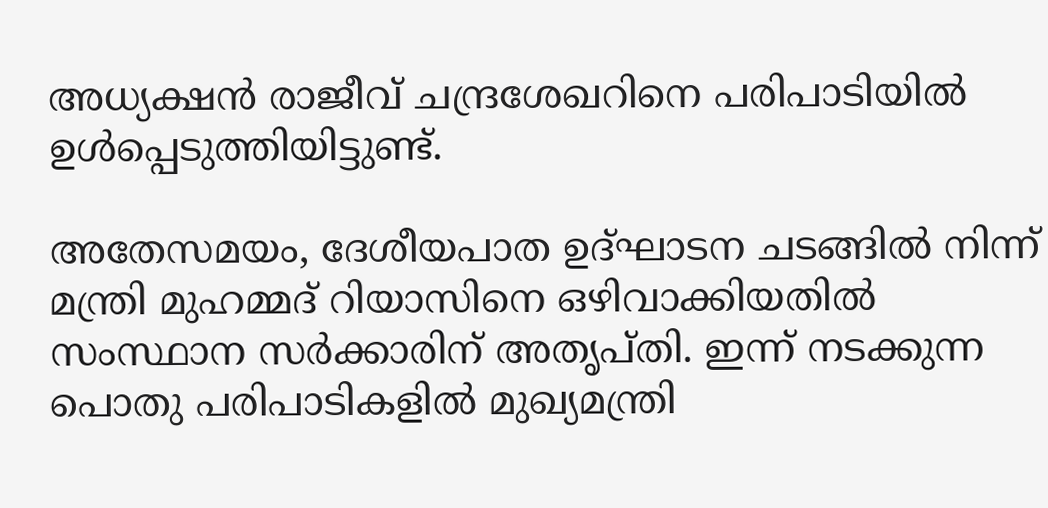അധ്യക്ഷൻ രാജീവ് ചന്ദ്രശേഖറിനെ പരിപാടിയിൽ ഉൾപ്പെടുത്തിയിട്ടുണ്ട്.

അതേസമയം, ദേശീയപാത ഉദ്ഘാടന ചടങ്ങിൽ നിന്ന് മന്ത്രി മുഹമ്മദ് റിയാസിനെ ഒഴിവാക്കിയതിൽ സംസ്ഥാന സർക്കാരിന് അതൃപ്തി. ഇന്ന് നടക്കുന്ന പൊതു പരിപാടികളിൽ മുഖ്യമന്ത്രി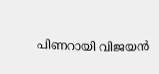പിണറായി വിജയൻ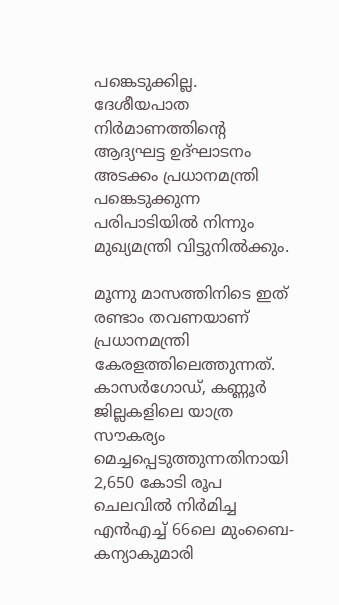പങ്കെടുക്കില്ല. ദേശീയപാത നിർമാണത്തിന്റെ ആദ്യഘട്ട ഉദ്ഘാടനം അടക്കം പ്രധാനമന്ത്രി പങ്കെടുക്കുന്ന പരിപാടിയിൽ നിന്നും മുഖ്യമന്ത്രി വിട്ടുനിൽക്കും.

മൂന്നു മാസത്തിനിടെ ഇത് രണ്ടാം തവണയാണ് പ്രധാനമന്ത്രി കേരളത്തിലെത്തുന്നത്. കാസർഗോഡ്, കണ്ണൂർ ജില്ലകളിലെ യാത്ര സൗകര്യം മെച്ചപ്പെടുത്തുന്നതിനായി 2,650 കോടി രൂപ ചെലവിൽ നിർമിച്ച എൻഎച്ച് 66ലെ മുംബൈ-കന്യാകുമാരി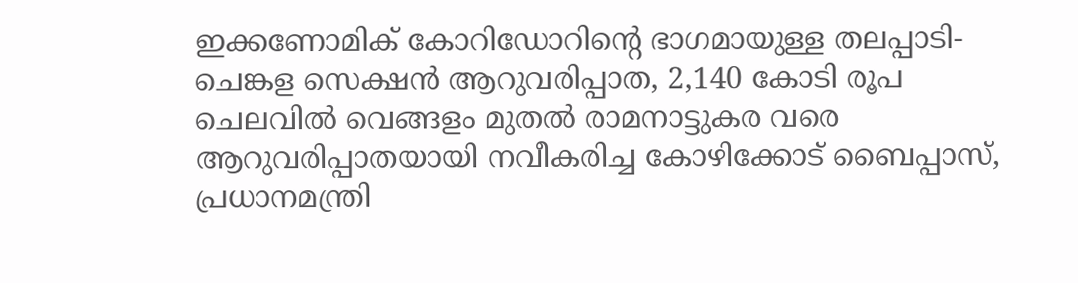ഇക്കണോമിക് കോറിഡോറിന്റെ ഭാഗമായുള്ള തലപ്പാടി-ചെങ്കള സെക്ഷൻ ആറുവരിപ്പാത, 2,140 കോടി രൂപ ചെലവിൽ വെങ്ങളം മുതൽ രാമനാട്ടുകര വരെ ആറുവരിപ്പാതയായി നവീകരിച്ച കോഴിക്കോട് ബൈപ്പാസ്, പ്രധാനമന്ത്രി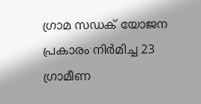ഗ്രാമ സഡക് യോജന പ്രകാരം നിർമിച്ച 23 ഗ്രാമീണ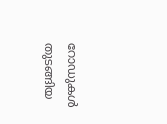റോഡുകൾ തുടങ്ങിയ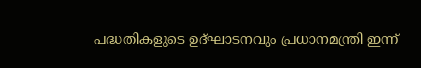പദ്ധതികളുടെ ഉദ്ഘാടനവും പ്രധാനമന്ത്രി ഇന്ന്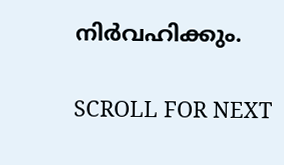നിർവഹിക്കും.

SCROLL FOR NEXT